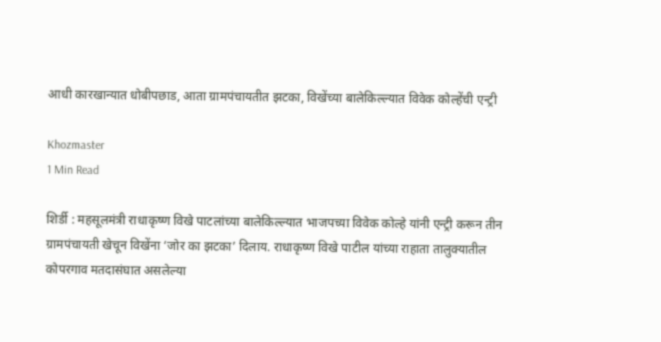आधी कारखान्यात धोबीपछाड, आता ग्रामपंचायतीत झटका, विखेंच्या बालेकिल्ल्यात विवेक कोल्हेंची एन्ट्री

Khozmaster
1 Min Read

शिर्डी : महसूलमंत्री राधाकृष्ण विखे पाटलांच्या बालेकिल्ल्यात भाजपच्या विवेक कोल्हे यांनी एन्ट्री करून तीन ग्रामपंचायती खेचून विखेंना ‘जोर का झटका’ दिलाय. राधाकृष्ण विखे पाटील यांच्या राहाता तालुक्यातील कोपरगाव मतदासंघात असलेल्या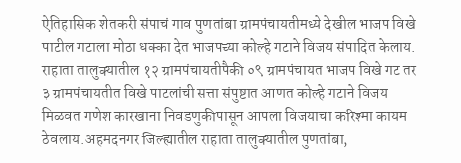ऐतिहासिक शेतकरी संपाचं गाव पुणतांबा ग्रामपंचायतीमध्ये देखील भाजप विखे पाटील गटाला मोठा धक्का देत भाजपच्या कोल्हे गटाने विजय संपादित केलाय. राहाता तालुक्यातील १२ ग्रामपंचायतीपैकी ०९ ग्रामपंचायत भाजप विखे गट तर ३ ग्रामपंचायतीत विखे पाटलांची सत्ता संपुष्टात आणत कोल्हे गटाने विजय मिळवत गणेश कारखाना निवडणुकीपासून आपला विजयाचा करिश्मा कायम ठेवलाय.अहमदनगर जिल्ह्यातील राहाता तालुक्यातील पुणतांबा,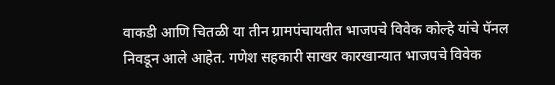वाकडी आणि चितळी या तीन ग्रामपंचायतीत भाजपचे विवेक कोल्हे यांचे पॅनल निवडून आले आहेत. गणेश सहकारी साखर कारखान्यात भाजपचे विवेक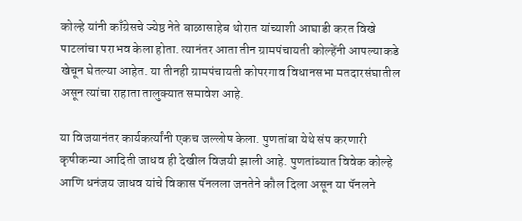कोल्हे यांनी काँग्रेसचे ज्येष्ठ नेते बाळासाहेब थोरात यांच्याशी आघाडी करत विखे पाटलांचा पराभव केला होता. त्यानंतर आता तीन ग्रामपंचायती कोल्हेंनी आपल्याकडे खेचून घेतल्या आहेत. या तीनही ग्रामपंचायती कोपरगाव विधानसभा मतदारसंघातील असून त्यांचा राहाता तालुक्यात समावेश आहे.

या विजयानंतर कार्यकर्त्यांनी एकच जल्लोष केला. पुणतांबा येथे संप करणारी कृषीकन्या आदिती जाधव ही देखील विजयी झाली आहे. पुणतांब्यात विवेक कोल्हे आणि धनंजय जाधव यांचे विकास पॅनलला जनतेने कौल दिला असून या पॅनलने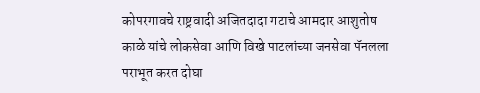कोपरगावचे राष्ट्रवादी अजितदादा गटाचे आमदार आशुतोष काळे यांचे लोकसेवा आणि विखे पाटलांच्या जनसेवा पॅनलला पराभूत करत दोघा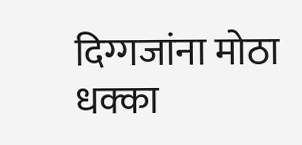दिग्गजांना मोठा धक्का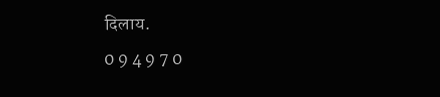दिलाय.
0 9 4 9 7 0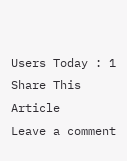Users Today : 1
Share This Article
Leave a comment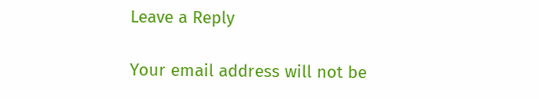Leave a Reply

Your email address will not be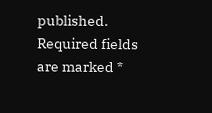published. Required fields are marked *